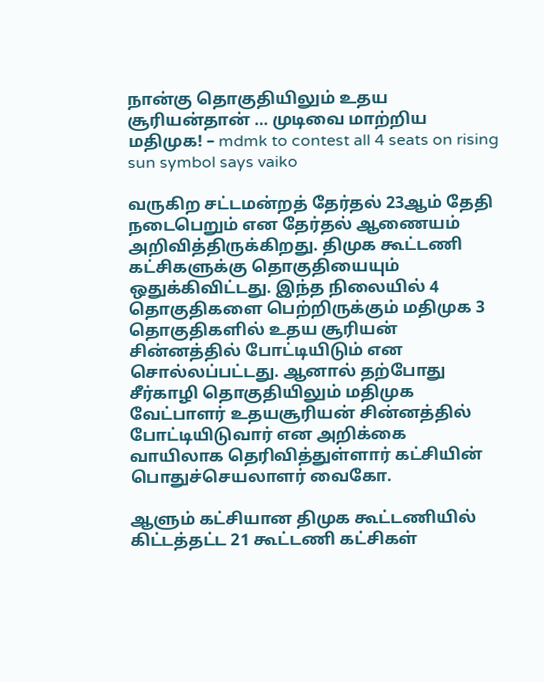நான்கு தொகுதியிலும் உதய சூரியன்தான் … முடிவை மாற்றிய மதிமுக! – mdmk to contest all 4 seats on rising sun symbol says vaiko

வருகிற சட்டமன்றத் தேர்தல் 23ஆம் தேதி நடைபெறும் என தேர்தல் ஆணையம் அறிவித்திருக்கிறது. திமுக கூட்டணி கட்சிகளுக்கு தொகுதியையும் ஒதுக்கிவிட்டது. இந்த நிலையில் 4 தொகுதிகளை பெற்றிருக்கும் மதிமுக 3 தொகுதிகளில் உதய சூரியன் சின்னத்தில் போட்டியிடும் என சொல்லப்பட்டது. ஆனால் தற்போது சீர்காழி தொகுதியிலும் மதிமுக வேட்பாளர் உதயசூரியன் சின்னத்தில் போட்டியிடுவார் என அறிக்கை வாயிலாக தெரிவித்துள்ளார் கட்சியின் பொதுச்செயலாளர் வைகோ.

ஆளும் கட்சியான திமுக கூட்டணியில் கிட்டத்தட்ட 21 கூட்டணி கட்சிகள்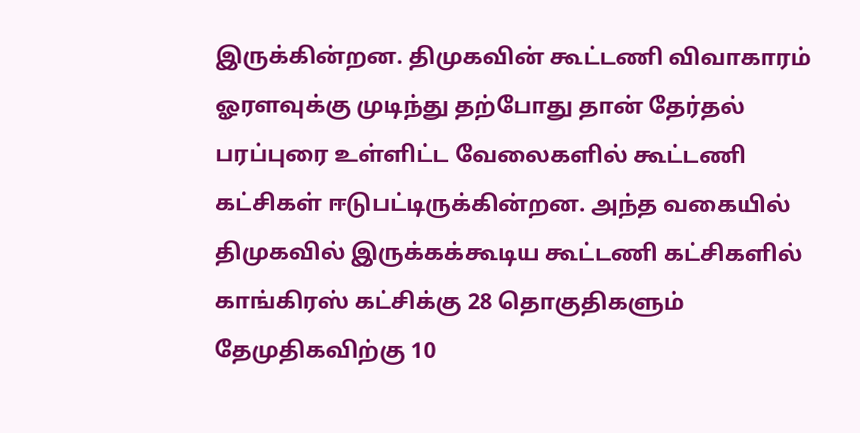இருக்கின்றன. திமுகவின் கூட்டணி விவாகாரம் ஓரளவுக்கு முடிந்து தற்போது தான் தேர்தல் பரப்புரை உள்ளிட்ட வேலைகளில் கூட்டணி கட்சிகள் ஈடுபட்டிருக்கின்றன. அந்த வகையில் திமுகவில் இருக்கக்கூடிய கூட்டணி கட்சிகளில் காங்கிரஸ் கட்சிக்கு 28 தொகுதிகளும் தேமுதிகவிற்கு 10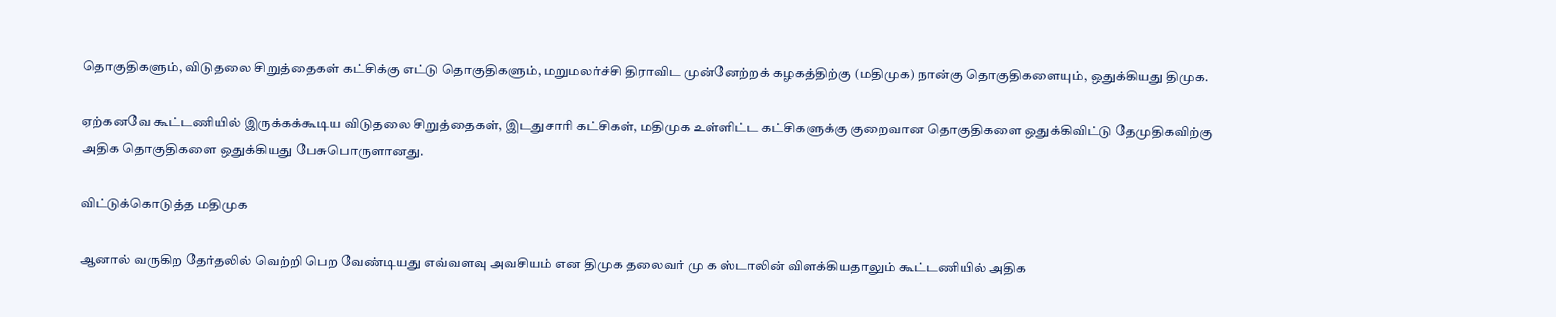தொகுதிகளும், விடுதலை சிறுத்தைகள் கட்சிக்கு எட்டு தொகுதிகளும், மறுமலர்ச்சி திராவிட முன்னேற்றக் கழகத்திற்கு (மதிமுக) நான்கு தொகுதிகளையும், ஒதுக்கியது திமுக.

ஏற்கனவே கூட்டணியில் இருக்கக்கூடிய விடுதலை சிறுத்தைகள், இடதுசாரி கட்சிகள், மதிமுக உள்ளிட்ட கட்சிகளுக்கு குறைவான தொகுதிகளை ஒதுக்கிவிட்டு தேமுதிகவிற்கு அதிக தொகுதிகளை ஒதுக்கியது பேசுபொருளானது.

விட்டுக்கொடுத்த மதிமுக

ஆனால் வருகிற தேர்தலில் வெற்றி பெற வேண்டியது எவ்வளவு அவசியம் என திமுக தலைவர் மு க ஸ்டாலின் விளக்கியதாலும் கூட்டணியில் அதிக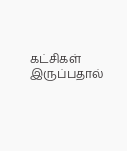கட்சிகள் இருப்பதால்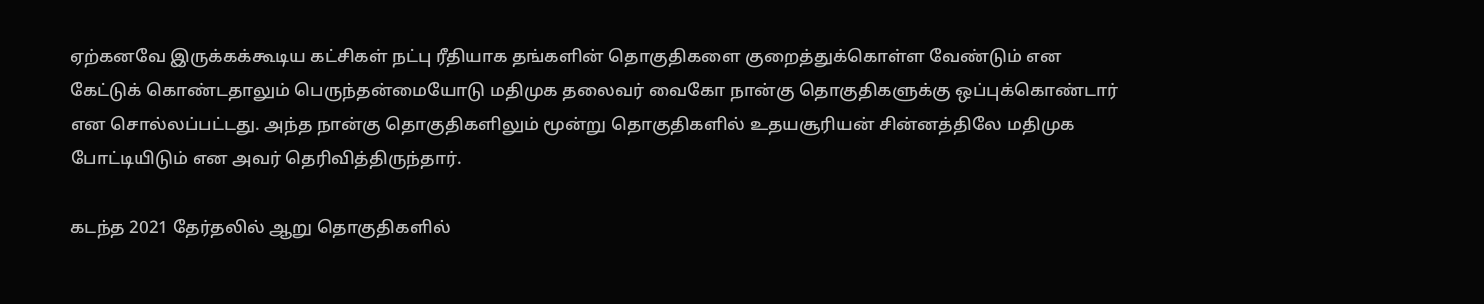ஏற்கனவே இருக்கக்கூடிய கட்சிகள் நட்பு ரீதியாக தங்களின் தொகுதிகளை குறைத்துக்கொள்ள வேண்டும் என கேட்டுக் கொண்டதாலும் பெருந்தன்மையோடு மதிமுக தலைவர் வைகோ நான்கு தொகுதிகளுக்கு ஒப்புக்கொண்டார் என சொல்லப்பட்டது. அந்த நான்கு தொகுதிகளிலும் மூன்று தொகுதிகளில் உதயசூரியன் சின்னத்திலே மதிமுக போட்டியிடும் என அவர் தெரிவித்திருந்தார்.

கடந்த 2021 தேர்தலில் ஆறு தொகுதிகளில்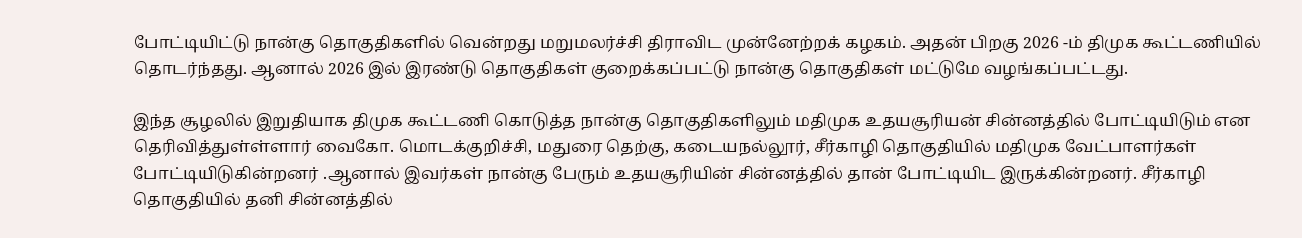போட்டியிட்டு நான்கு தொகுதிகளில் வென்றது மறுமலர்ச்சி திராவிட முன்னேற்றக் கழகம். அதன் பிறகு 2026 -ம் திமுக கூட்டணியில் தொடர்ந்தது. ஆனால் 2026 இல் இரண்டு தொகுதிகள் குறைக்கப்பட்டு நான்கு தொகுதிகள் மட்டுமே வழங்கப்பட்டது.

இந்த சூழலில் இறுதியாக திமுக கூட்டணி கொடுத்த நான்கு தொகுதிகளிலும் மதிமுக உதயசூரியன் சின்னத்தில் போட்டியிடும் என தெரிவித்துள்ள்ளார் வைகோ. மொடக்குறிச்சி, மதுரை தெற்கு, கடையநல்லூர், சீர்காழி தொகுதியில் மதிமுக வேட்பாளர்கள் போட்டியிடுகின்றனர் .ஆனால் இவர்கள் நான்கு பேரும் உதயசூரியின் சின்னத்தில் தான் போட்டியிட இருக்கின்றனர். சீர்காழி தொகுதியில் தனி சின்னத்தில்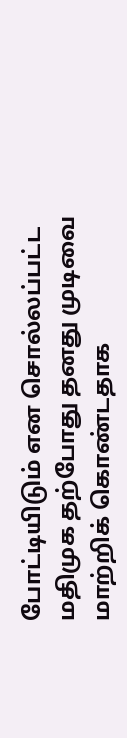போட்டியிடும் என சொல்லப்பட்ட மதிமுக தற்போது தனது முடிவை மாற்றிக் கொண்டதாக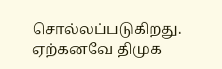சொல்லப்படுகிறது.
ஏற்கனவே திமுக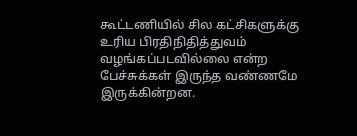கூட்டணியில் சில கட்சிகளுக்கு உரிய பிரதிநிதித்துவம் வழங்கப்படவில்லை என்ற பேச்சுக்கள் இருந்த வண்ணமே இருக்கின்றன.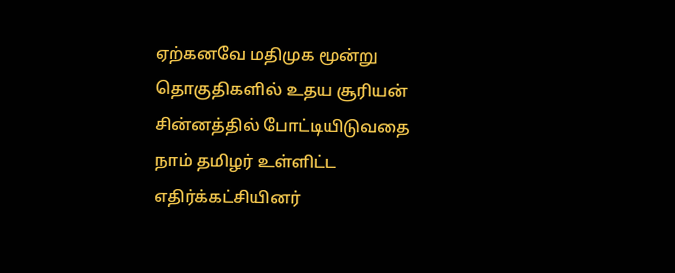ஏற்கனவே மதிமுக மூன்று தொகுதிகளில் உதய சூரியன் சின்னத்தில் போட்டியிடுவதை நாம் தமிழர் உள்ளிட்ட எதிர்க்கட்சியினர்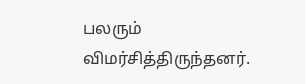பலரும் விமர்சித்திருந்தனர்.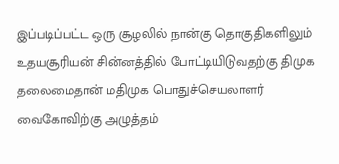இப்படிப்பட்ட ஒரு சூழலில் நான்கு தொகுதிகளிலும் உதயசூரியன் சின்னத்தில் போட்டியிடுவதற்கு திமுக தலைமைதான் மதிமுக பொதுச்செயலாளர் வைகோவிற்கு அழுத்தம்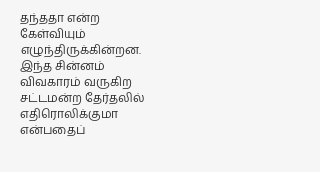தந்ததா என்ற கேள்வியும் எழுந்திருக்கின்றன. இந்த சின்னம் விவகாரம் வருகிற சட்டமன்ற தேர்தலில் எதிரொலிக்குமா என்பதைப்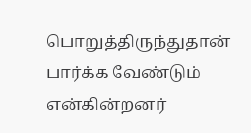பொறுத்திருந்துதான் பார்க்க வேண்டும் என்கின்றனர்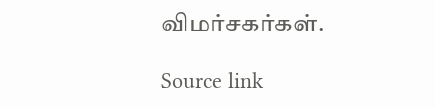விமர்சகர்கள்.

Source link